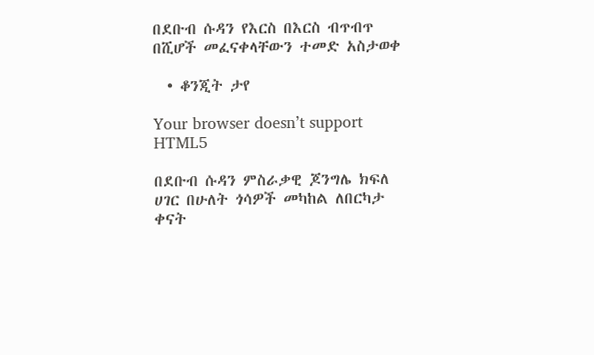በደቡብ ሱዳን የእርስ በእርስ ብጥብጥ በሺሆች መፈናቀላቸውን ተመድ አስታወቀ

  • ቆንጂት ታየ

Your browser doesn’t support HTML5

በደቡብ ሱዳን ምስራቃዊ ጆንግሌ ክፍለ ሀገር በሁለት ጎሳዎች መካከል ለበርካታ ቀናት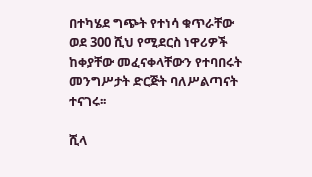በተካሄደ ግጭት የተነሳ ቁጥራቸው ወደ 300 ሺህ የሚደርስ ነዋሪዎች ከቀያቸው መፈናቀላቸውን የተባበሩት መንግሥታት ድርጅት ባለሥልጣናት ተናገሩ፡፡

ሺላ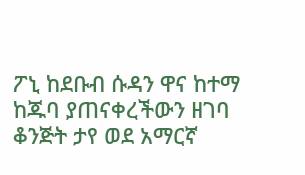ፖኒ ከደቡብ ሱዳን ዋና ከተማ ከጁባ ያጠናቀረችውን ዘገባ ቆንጅት ታየ ወደ አማርኛ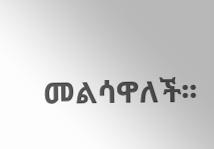መልሳዋለች፡፡